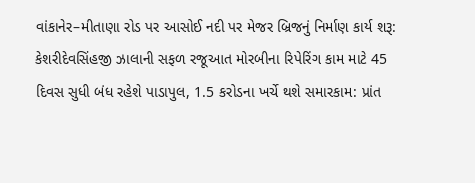વાંકાનેર–મીતાણા રોડ પર આસોઈ નદી પર મેજર બ્રિજનું નિર્માણ કાર્ય શરૂ: કેશરીદેવસિંહજી ઝાલાની સફળ રજૂઆત મોરબીના રિપેરિંગ કામ માટે 45 દિવસ સુધી બંધ રહેશે પાડાપુલ, 1.5 કરોડના ખર્ચે થશે સમારકામ: પ્રાંત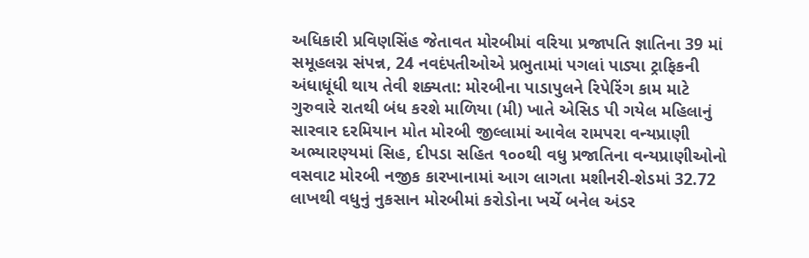અધિકારી પ્રવિણસિંહ જેતાવત મોરબીમાં વરિયા પ્રજાપતિ જ્ઞાતિના 39 માં સમૂહલગ્ન સંપન્ન, 24 નવદંપતીઓએ પ્રભુતામાં પગલાં પાડ્યા ટ્રાફિકની અંધાધૂંધી થાય તેવી શક્યતા: મોરબીના પાડાપુલને રિપેરિંગ કામ માટે ગુરુવારે રાતથી બંધ કરશે માળિયા (મી) ખાતે એસિડ પી ગયેલ મહિલાનું સારવાર દરમિયાન મોત મોરબી જીલ્લામાં આવેલ રામપરા વન્યપ્રાણી અભ્યારણ્યમાં સિહ, દીપડા સહિત ૧૦૦થી વધુ પ્રજાતિના વન્યપ્રાણીઓનો વસવાટ મોરબી નજીક કારખાનામાં આગ લાગતા મશીનરી-શેડમાં 32.72 લાખથી વધુનું નુકસાન મોરબીમાં કરોડોના ખર્ચે બનેલ અંડર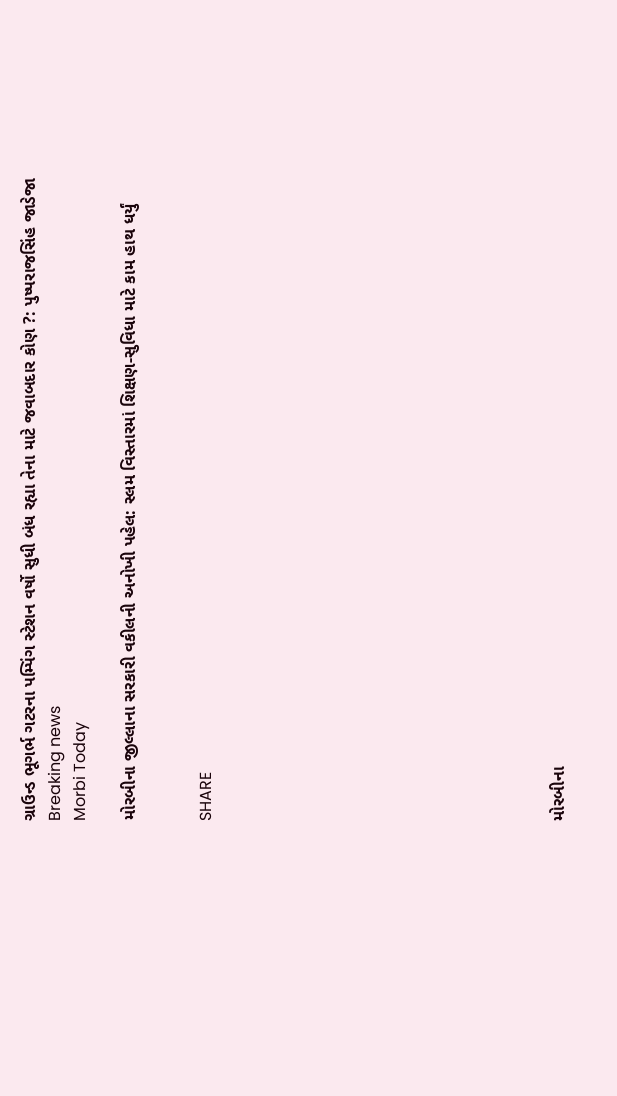ગ્રાઉન્ડ ભૂગર્ભ ગટરના પમ્પિંગ સ્ટેશન વર્ષો સુધી બંધ રહ્યા તેના માટે જવાબદાર કોણ ?: પુષ્પરાજસિંહ જાડેજા
Breaking news
Morbi Today

મોરબીના જીલ્લાના સરકારી વકીલની અનોખી પહેલ: સ્લમ વિસ્તારમાં શિક્ષણ-સુવિધા માટે કામ હાથ ધર્યું


SHARE













મોરબીના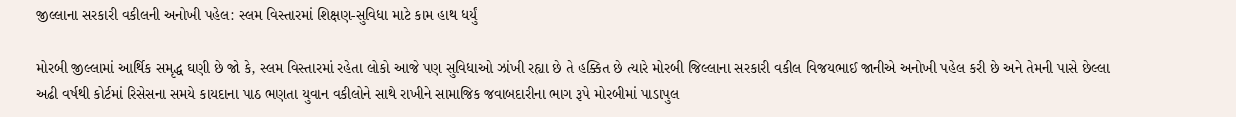જીલ્લાના સરકારી વકીલની અનોખી પહેલ: સ્લમ વિસ્તારમાં શિક્ષણ-સુવિધા માટે કામ હાથ ધર્યું

મોરબી જીલ્લામાં આર્થિક સમૃદ્ધ ઘણી છે જો કે, સ્લમ વિસ્તારમાં રહેતા લોકો આજે પણ સુવિધાઓ ઝાંખી રહ્યા છે તે હક્કિત છે ત્યારે મોરબી જિલ્લાના સરકારી વકીલ વિજયભાઈ જાનીએ અનોખી પહેલ કરી છે અને તેમની પાસે છેલ્લા અઢી વર્ષથી કોર્ટમાં રિસેસના સમયે કાયદાના પાઠ ભણતા યુવાન વકીલોને સાથે રાખીને સામાજિક જવાબદારીના ભાગ રૂપે મોરબીમાં પાડાપુલ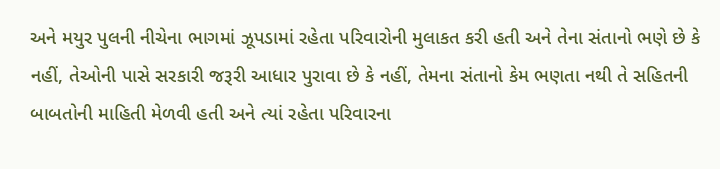અને મયુર પુલની નીચેના ભાગમાં ઝૂપડામાં રહેતા પરિવારોની મુલાકત કરી હતી અને તેના સંતાનો ભણે છે કે નહીં, તેઓની પાસે સરકારી જરૂરી આધાર પુરાવા છે કે નહીં, તેમના સંતાનો કેમ ભણતા નથી તે સહિતની બાબતોની માહિતી મેળવી હતી અને ત્યાં રહેતા પરિવારના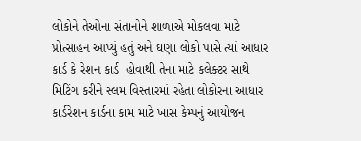લોકોને તેઓના સંતાનોને શાળાએ મોકલવા માટે પ્રોત્સાહન આપ્યું હતું અને ઘણા લોકો પાસે ત્યાં આધાર કાર્ડ કે રેશન કાર્ડ  હોવાથી તેના માટે કલેક્ટર સાથે મિટિંગ કરીને સ્લમ વિસ્તારમાં રહેતા લોકોરના આધાર કાર્ડરેશન કાર્ડના કામ માટે ખાસ કેમ્પનું આયોજન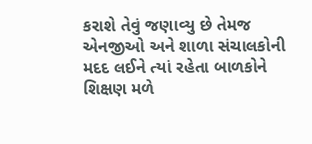કરાશે તેવું જણાવ્યુ છે તેમજ એનજીઓ અને શાળા સંચાલકોની મદદ લઈને ત્યાં રહેતા બાળકોને શિક્ષણ મળે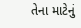તેના માટેનું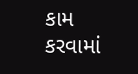કામ કરવામાં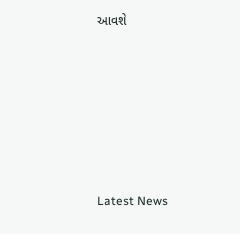આવશે






Latest News